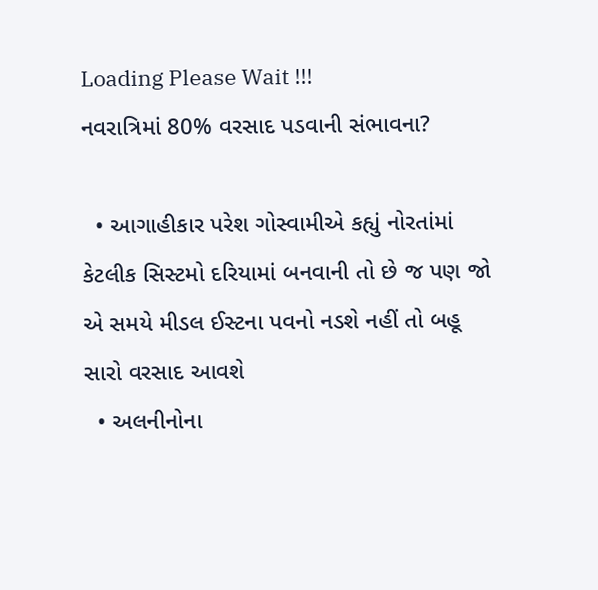Loading Please Wait !!!
નવરાત્રિમાં 80% વરસાદ પડવાની સંભાવના?

  • આગાહીકાર પરેશ ગોસ્વામીએ કહ્યું નોરતાંમાં કેટલીક સિસ્ટમો દરિયામાં બનવાની તો છે જ પણ જો એ સમયે મીડલ ઈસ્ટના પવનો નડશે નહીં તો બહૂ સારો વરસાદ આવશે
  • અલનીનોના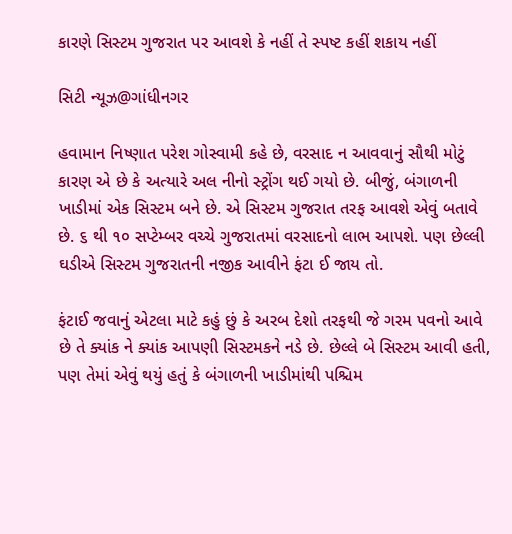કારણે સિસ્ટમ ગુજરાત પર આવશે કે નહીં તે સ્પષ્ટ કહીં શકાય નહીં

સિટી ન્યૂઝ@ગાંધીનગર

હવામાન નિષ્ણાત પરેશ ગોસ્વામી કહે છે, વરસાદ ન આવવાનું સૌથી મોટું કારણ એ છે કે અત્યારે અલ નીનો સ્ટ્રોંગ થઈ ગયો છે. બીજું, બંગાળની ખાડીમાં એક સિસ્ટમ બને છે. એ સિસ્ટમ ગુજરાત તરફ આવશે એવું બતાવે છે. ૬ થી ૧૦ સપ્ટેમ્બર વચ્ચે ગુજરાતમાં વરસાદનો લાભ આપશે. પણ છેલ્લી ઘડીએ સિસ્ટમ ગુજરાતની નજીક આવીને ફંટા ઈ જાય તો.

ફંટાઈ જવાનું એટલા માટે કહું છું કે અરબ દેશો તરફથી જે ગરમ પવનો આવે છે તે ક્યાંક ને ક્યાંક આપણી સિસ્ટમકને નડે છે. છેલ્લે બે સિસ્ટમ આવી હતી, પણ તેમાં એવું થયું હતું કે બંગાળની ખાડીમાંથી પશ્ચિમ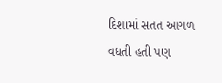દિશામાં સતત આગળ વધતી હતી પણ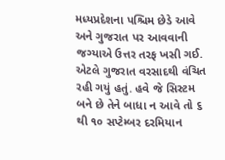મધ્યપ્રદેશના પશ્ચિમ છેડે આવે અને ગુજરાત પર આવવાની જગ્યાએ ઉત્તર તરફ ખસી ગઈ. એટલે ગુજરાત વરસાદથી વંચિત રહી ગયું હતું. હવે જે સિસ્ટમ બને છે તેને બાધા ન આવે તો ૬ થી ૧૦ સપ્ટેમ્બર દરમિયાન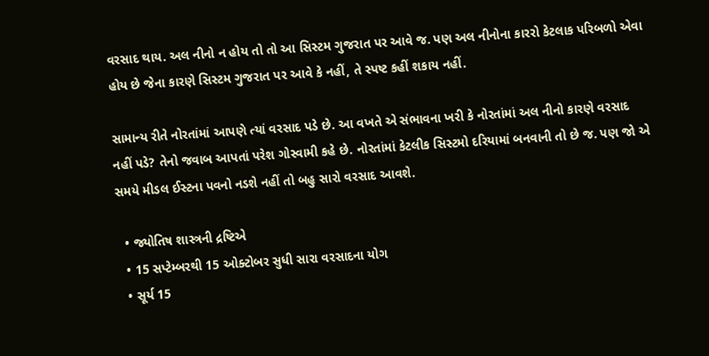વરસાદ થાય. અલ નીનો ન હોય તો તો આ સિસ્ટમ ગુજરાત પર આવે જ. પણ અલ નીનોના કારરો કેટલાક પરિબળો એવા હોય છે જેના કારણે સિસ્ટમ ગુજરાત પર આવે કે નહીં, તે સ્પષ્ટ કહીં શકાય નહીં.

સામાન્ય રીતે નોરતાંમાં આપણે ત્યાં વરસાદ પડે છે. આ વખતે એ સંભાવના ખરી કે નોરતાંમાં અલ નીનો કારણે વરસાદ નહીં પડે? તેનો જવાબ આપતાં પરેશ ગોસ્વામી કહે છે. નોરતાંમાં કેટલીક સિસ્ટમો દરિયામાં બનવાની તો છે જ. પણ જો એ સમયે મીડલ ઈસ્ટના પવનો નડશે નહીં તો બહુ સારો વરસાદ આવશે.

  • જ્યોતિષ શાસ્ત્રની દ્રષ્ટિએ
  • 15 સપ્ટેમ્બરથી 15 ઓક્ટોબર સુધી સારા વરસાદના યોગ
  • સૂર્ય 15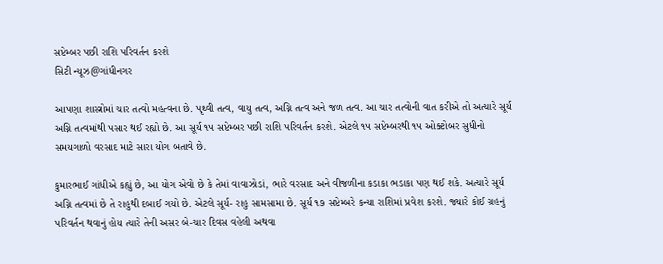સપ્ટેમ્બર પછી રાશિ પરિવર્તન કરશે
સિટી ન્યૂઝ@ગાંધીનગર

આપણા શાસ્ત્રોમાં ચાર તત્વો મહત્વના છે. પૃથ્વી તત્વ, વાયુ તત્વ, અગ્નિ તત્વ અને જળ તત્વ. આ ચાર તત્વોની વાત કરીએ તો અત્યારે સૂર્ય અગ્નિ તત્વમાંથી પસાર થઈ રહ્યો છે. આ સૂર્ય ૧૫ સપ્ટેમ્બર પછી રાશિ પરિવર્તન કરશે. એટલે ૧૫ સપ્ટેમ્બરથી ૧૫ ઓક્ટોબર સુધીનો સમયગાળો વરસાદ માટે સારા યોગ બતાવે છે.

કુમારભાઈ ગાંધીએ કહ્યું છે, આ યોગ એવો છે કે તેમાં વાવાઝોડાં, ભારે વરસાદ અને વીજળીના કડાકા ભડાકા પણ થઈ શકે. અત્યારે સૂર્ય અગ્નિ તત્વમાં છે તે રાહુથી દબાઈ ગયો છે. એટલે સૂર્ય- રાહુ સામસામા છે. સૂર્ય ૧૭ સપ્ટેમ્બરે કન્યા રાશિમાં પ્રવેશ કરશે. જ્યારે કોઈ ગ્રહનું પરિવર્તન થવાનું હોય ત્યારે તેની અસર બે-ચાર દિવસ વહેલી અથવા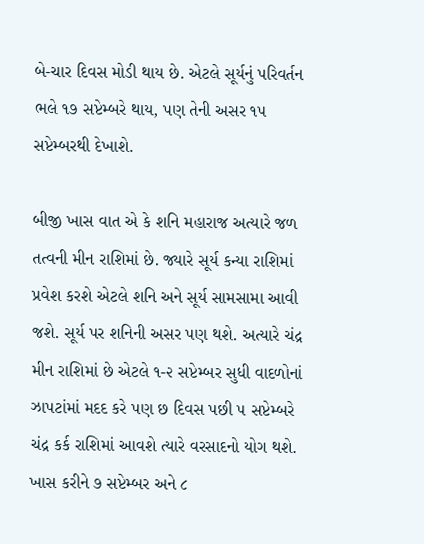બે-ચાર દિવસ મોડી થાય છે. એટલે સૂર્યનું પરિવર્તન ભલે ૧૭ સપ્ટેમ્બરે થાય, પણ તેની અસર ૧૫ સપ્ટેમ્બરથી દેખાશે.

બીજી ખાસ વાત એ કે શનિ મહારાજ અત્યારે જળ તત્વની મીન રાશિમાં છે. જ્યારે સૂર્ય કન્યા રાશિમાં પ્રવેશ કરશે એટલે શનિ અને સૂર્ય સામસામા આવી જશે. સૂર્ય પર શનિની અસર પણ થશે. અત્યારે ચંદ્ર મીન રાશિમાં છે એટલે ૧-૨ સપ્ટેમ્બર સુધી વાદળોનાં ઝાપટાંમાં મદદ કરે પણ છ દિવસ પછી ૫ સપ્ટેમ્બરે ચંદ્ર કર્ક રાશિમાં આવશે ત્યારે વરસાદનો યોગ થશે. ખાસ કરીને ૭ સપ્ટેમ્બર અને ૮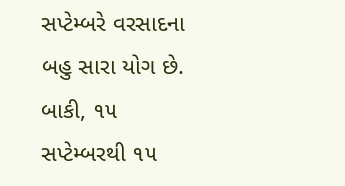સપ્ટેમ્બરે વરસાદના બહુ સારા યોગ છે. બાકી, ૧૫ સપ્ટેમ્બરથી ૧૫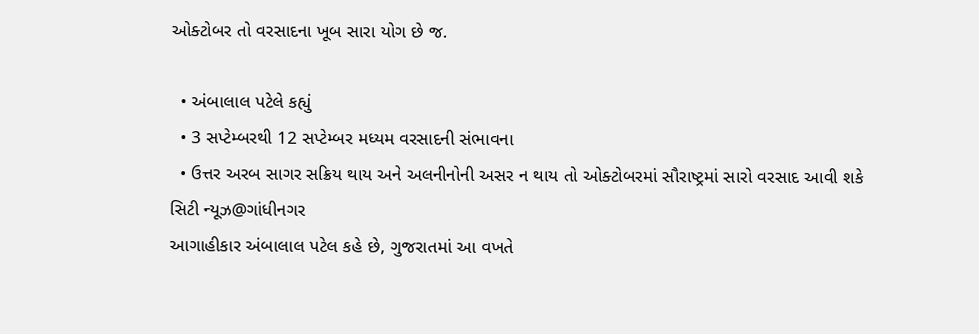ઓક્ટોબર તો વરસાદના ખૂબ સારા યોગ છે જ.

  • અંબાલાલ પટેલે કહ્યું
  • 3 સપ્ટેમ્બરથી 12 સપ્ટેમ્બર મધ્યમ વરસાદની સંભાવના
  • ઉત્તર અરબ સાગર સક્રિય થાય અને અલનીનોની અસર ન થાય તો ઓક્ટોબરમાં સૌરાષ્ટ્રમાં સારો વરસાદ આવી શકે
સિટી ન્યૂઝ@ગાંધીનગર
આગાહીકાર અંબાલાલ પટેલ કહે છે, ગુજરાતમાં આ વખતે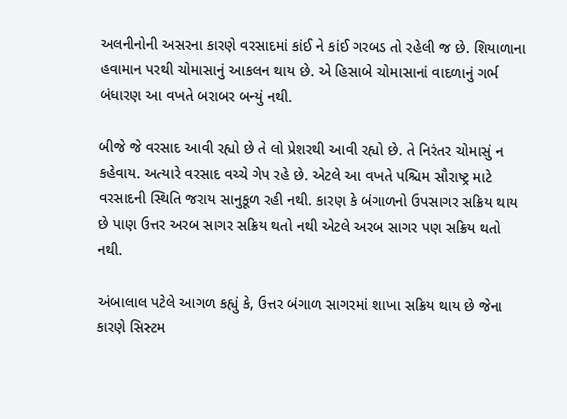અલનીનોની અસરના કારણે વરસાદમાં કાંઈ ને કાંઈ ગરબડ તો રહેલી જ છે. શિયાળાના હવામાન પરથી ચોમાસાનું આકલન થાય છે. એ હિસાબે ચોમાસાનાં વાદળાનું ગર્ભ બંધારણ આ વખતે બરાબર બન્યું નથી.

બીજે જે વરસાદ આવી રહ્યો છે તે લો પ્રેશરથી આવી રહ્યો છે. તે નિરંતર ચોમાસું ન કહેવાય. અત્યારે વરસાદ વચ્ચે ગેપ રહે છે. એટલે આ વખતે પશ્ચિમ સૌરાષ્ટ્ર માટે વરસાદની સ્થિતિ જરાય સાનુકૂળ રહી નથી. કારણ કે બંગાળનો ઉપસાગર સક્રિય થાય છે પાણ ઉત્તર અરબ સાગર સક્રિય થતો નથી એટલે અરબ સાગર પણ સક્રિય થતો નથી.

અંબાલાલ પટેલે આગળ કહ્યું કે, ઉત્તર બંગાળ સાગરમાં શાખા સક્રિય થાય છે જેના કારણે સિસ્ટમ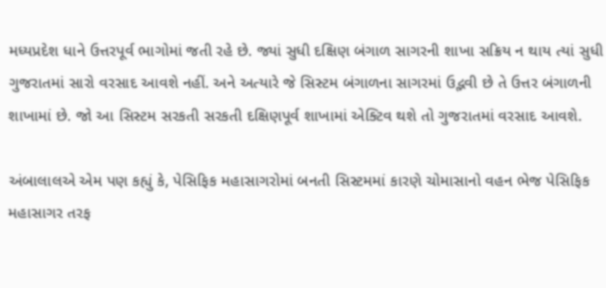મધ્યપ્રદેશ ધાને ઉત્તરપૂર્વ ભાગોમાં જતી રહે છે. જ્યાં સુધી દક્ષિણ બંગાળ સાગરની શાખા સક્રિય ન થાય ત્યાં સુધી ગુજરાતમાં સારો વરસાદ આવશે નહીં. અને અત્યારે જે સિસ્ટમ બંગાળના સાગરમાં ઉદ્ભવી છે તે ઉત્તર બંગાળની શાખામાં છે. જો આ સિસ્ટમ સરકતી સરકતી દક્ષિણપૂર્વ શાખામાં એક્ટિવ થશે તો ગુજરાતમાં વરસાદ આવશે.

અંબાલાલએ એમ પણ કહ્યું કે, પેસિફિક મહાસાગરોમાં બનતી સિસ્ટમમાં કારણે ચોમાસાનો વહન ભેજ પેસિફિક મહાસાગર તરફ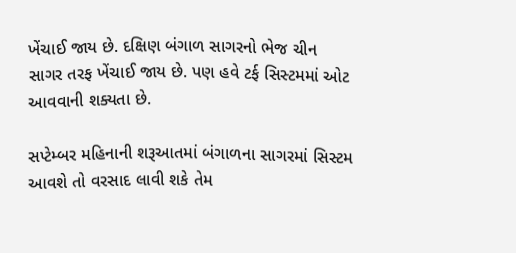ખેંચાઈ જાય છે. દક્ષિણ બંગાળ સાગરનો ભેજ ચીન સાગર તરફ ખેંચાઈ જાય છે. પણ હવે ટર્ફ સિસ્ટમમાં ઓટ આવવાની શક્યતા છે.

સપ્ટેમ્બર મહિનાની શરૂઆતમાં બંગાળના સાગરમાં સિસ્ટમ આવશે તો વરસાદ લાવી શકે તેમ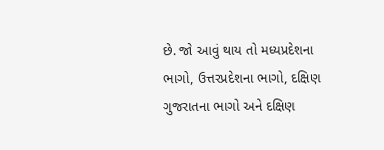છે. જો આવું થાય તો મધ્યપ્રદેશના ભાગો, ઉત્તરપ્રદેશના ભાગો, દક્ષિણ ગુજરાતના ભાગો અને દક્ષિણ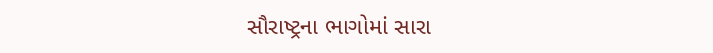સૌરાષ્ટ્રના ભાગોમાં સારા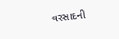વરસાદની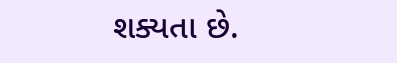શક્યતા છે.